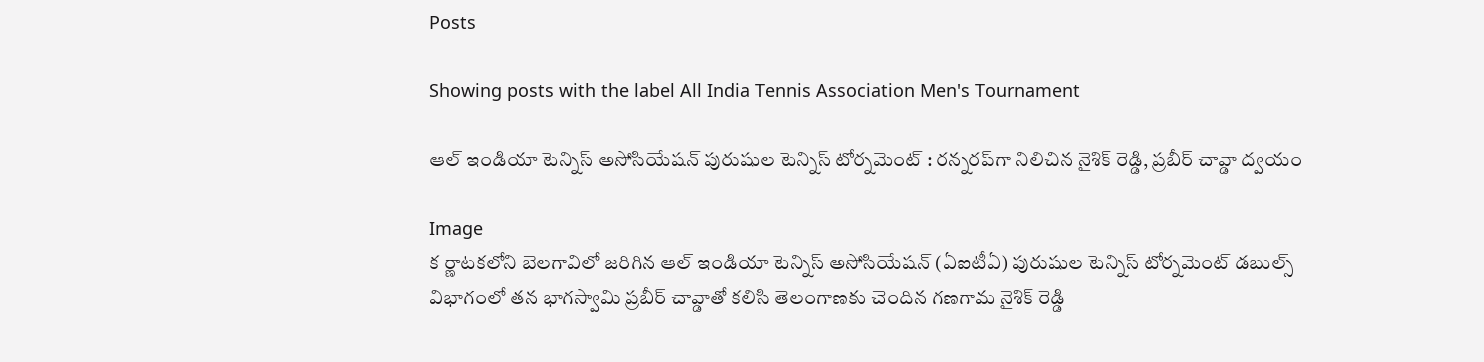Posts

Showing posts with the label All India Tennis Association Men's Tournament

ఆల్ ఇండియా టెన్నిస్ అసోసియేషన్ పురుషుల టెన్నిస్ టోర్నమెంట్‌ : రన్నరప్‌గా నిలిచిన నైశిక్ రెడ్డి, ప్రబీర్ చావ్డా ద్వయం

Image
క ర్ణాటకలోని బెలగావిలో జరిగిన ఆల్ ఇండియా టెన్నిస్ అసోసియేషన్ (ఏఐటీఏ) పురుషుల టెన్నిస్ టోర్నమెంట్‌ డబుల్స్ విభాగంలో తన భాగస్వామి ప్రబీర్ చావ్డాతో కలిసి తెలంగాణకు చెందిన గణగామ నైశిక్ రెడ్డి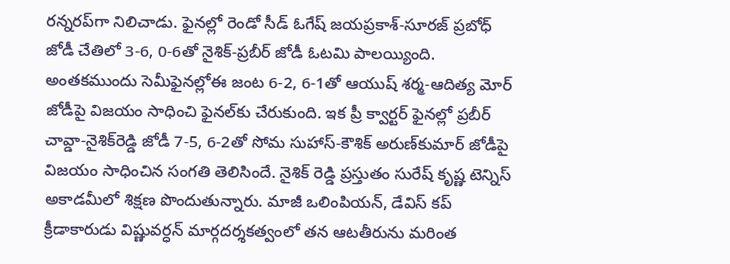రన్నరప్‌గా నిలిచాడు. ఫైనల్లో రెండో సీడ్ ఓగేష్ జయప్రకాశ్-సూరజ్ ప్రబోధ్ జోడీ చేతిలో 3-6, 0-6తో నైశిక్-ప్రబీర్ జోడీ ఓటమి పాలయ్యింది. అంతకముందు సెమీఫైనల్లోఈ జంట 6-2, 6-1తో ఆయుష్ శర్మ-ఆదిత్య మోర్ జోడీపై విజయం సాధించి ఫైనల్‌కు చేరుకుంది. ఇక ప్రీ క్వార్టర్ ఫైనల్లో ప్రబీర్ చావ్డా-నైశిక్‌రెడ్డి జోడీ 7-5, 6-2తో సోమ సుహాస్-కౌశిక్ అరుణ్‌కుమార్ జోడీపై విజయం సాధించిన సంగతి తెలిసిందే. నైశిక్ రెడ్డి ప్రస్తుతం సురేష్ కృష్ణ టెన్నిస్ అకాడమీలో శిక్షణ పొందుతున్నారు. మాజీ ఒలింపియన్, డేవిస్ కప్ క్రీడాకారుడు విష్ణువర్ధన్ మార్గదర్శకత్వంలో తన ఆటతీరును మరింత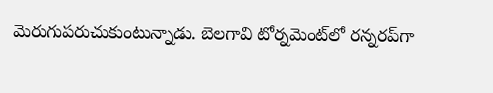మెరుగుపరుచుకుంటున్నాడు. బెలగావి టోర్నమెంట్‌లో రన్నరప్‌గా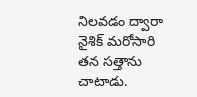నిలవడం ద్వారా నైశిక్ మరోసారి తన సత్తాను చాటాడు.